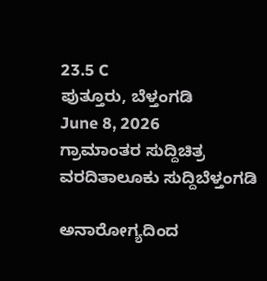23.5 C
ಪುತ್ತೂರು, ಬೆಳ್ತಂಗಡಿ
June 8, 2026
ಗ್ರಾಮಾಂತರ ಸುದ್ದಿಚಿತ್ರ ವರದಿತಾಲೂಕು ಸುದ್ದಿಬೆಳ್ತಂಗಡಿ

ಅನಾರೋಗ್ಯದಿಂದ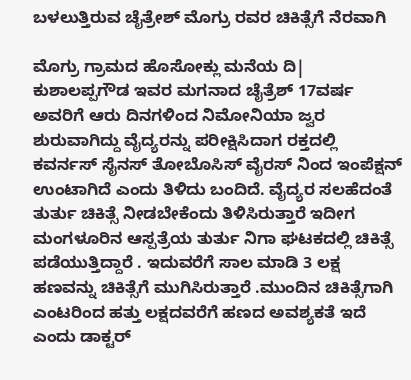ಬಳಲುತ್ತಿರುವ ಚೈತ್ರೇಶ್ ಮೊಗ್ರು ರವರ ಚಿಕಿತ್ಸೆಗೆ ನೆರವಾಗಿ

ಮೊಗ್ರು ಗ್ರಾಮದ ಹೊಸೋಕ್ಲು ಮನೆಯ ದಿ| ಕುಶಾಲಪ್ಪಗೌಡ ಇವರ ಮಗನಾದ ಚೈತ್ರೆಶ್ 17ವರ್ಷ ಅವರಿಗೆ ಆರು ದಿನಗಳಿಂದ ನಿಮೋನಿಯಾ ಜ್ವರ ಶುರುವಾಗಿದ್ದು ವೈದ್ಯರನ್ನು ಪರೀಕ್ಷಿಸಿದಾಗ ರಕ್ತದಲ್ಲಿ ಕವರ್ನಸ್ ಸೈನಸ್ ತೋಬೊಸಿಸ್ ವೈರಸ್ ನಿಂದ ಇಂಪೆಕ್ಷನ್ ಉಂಟಾಗಿದೆ ಎಂದು ತಿಳಿದು ಬಂದಿದೆ. ವೈದ್ಯರ ಸಲಹೆದಂತೆ ತುರ್ತು ಚಿಕಿತ್ಸೆ ನೀಡಬೇಕೆಂದು ತಿಳಿಸಿರುತ್ತಾರೆ ಇದೀಗ ಮಂಗಳೂರಿನ ಆಸ್ಪತ್ರೆಯ ತುರ್ತು ನಿಗಾ ಘಟಕದಲ್ಲಿ ಚಿಕಿತ್ಸೆ ಪಡೆಯುತ್ತಿದ್ದಾರೆ . ಇದುವರೆಗೆ ಸಾಲ ಮಾಡಿ 3 ಲಕ್ಷ ಹಣವನ್ನು ಚಿಕಿತ್ಸೆಗೆ ಮುಗಿಸಿರುತ್ತಾರೆ .ಮುಂದಿನ ಚಿಕಿತ್ಸೆಗಾಗಿ ಎಂಟರಿಂದ ಹತ್ತು ಲಕ್ಷದವರೆಗೆ ಹಣದ ಅವಶ್ಯಕತೆ ಇದೆ ಎಂದು ಡಾಕ್ಟರ್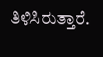ತಿಳಿಸಿರುತ್ತಾರೆ.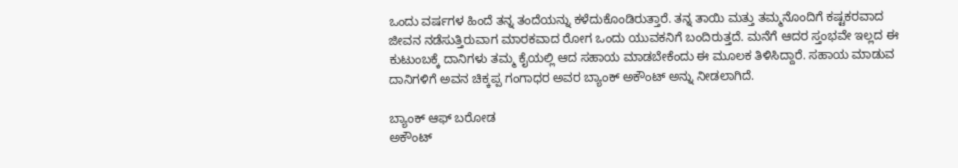ಒಂದು ವರ್ಷಗಳ ಹಿಂದೆ ತನ್ನ ತಂದೆಯನ್ನು ಕಳೆದುಕೊಂಡಿರುತ್ತಾರೆ. ತನ್ನ ತಾಯಿ ಮತ್ತು ತಮ್ಮನೊಂದಿಗೆ ಕಷ್ಟಕರವಾದ ಜೀವನ ನಡೆಸುತ್ತಿರುವಾಗ ಮಾರಕವಾದ ರೋಗ ಒಂದು ಯುವಕನಿಗೆ ಬಂದಿರುತ್ತದೆ. ಮನೆಗೆ ಆದರ ಸ್ತಂಭವೇ ಇಲ್ಲದ ಈ ಕುಟುಂಬಕ್ಕೆ ದಾನಿಗಳು ತಮ್ಮ ಕೈಯಲ್ಲಿ ಆದ ಸಹಾಯ ಮಾಡಬೇಕೆಂದು ಈ ಮೂಲಕ ತಿಳಿಸಿದ್ದಾರೆ. ಸಹಾಯ ಮಾಡುವ ದಾನಿಗಳಿಗೆ ಅವನ ಚಿಕ್ಕಪ್ಪ ಗಂಗಾಧರ ಅವರ ಬ್ಯಾಂಕ್ ಅಕೌಂಟ್ ಅನ್ನು ನೀಡಲಾಗಿದೆ.

ಬ್ಯಾಂಕ್ ಆಫ್ ಬರೋಡ
ಅಕೌಂಟ್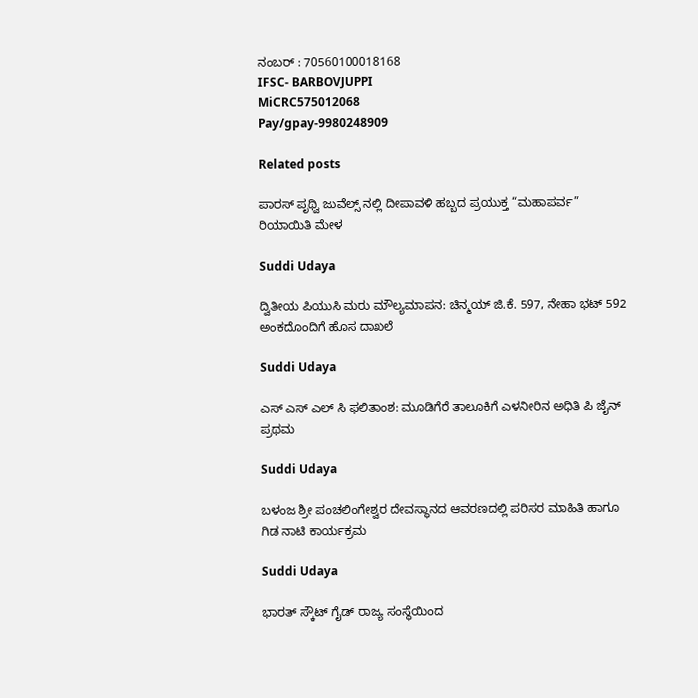ನಂಬರ್ : 70560100018168
IFSC- BARBOVJUPPI
MiCRC575012068
Pay/gpay-9980248909

Related posts

ಪಾರಸ್ ಪೃಥ್ವಿ ಜುವೆಲ್ಸ್ ನಲ್ಲಿ ದೀಪಾವಳಿ ಹಬ್ಬದ ಪ್ರಯುಕ್ತ “ಮಹಾಪರ್ವ” ರಿಯಾಯಿತಿ ಮೇಳ

Suddi Udaya

ದ್ವಿತೀಯ ಪಿಯುಸಿ ಮರು ಮೌಲ್ಯಮಾಪನ: ಚಿನ್ಮಯ್ ಜಿ.ಕೆ. 597, ನೇಹಾ ಭಟ್ 592 ಅಂಕದೊಂದಿಗೆ ಹೊಸ ದಾಖಲೆ

Suddi Udaya

ಎಸ್ ಎಸ್ ಎಲ್ ಸಿ ಫಲಿತಾಂಶ: ಮೂಡಿಗೆರೆ ತಾಲೂಕಿಗೆ ಎಳನೀರಿನ ಅಧಿತಿ ಪಿ ಜೈನ್ ಪ್ರಥಮ

Suddi Udaya

ಬಳಂಜ ಶ್ರೀ ಪಂಚಲಿಂಗೇಶ್ವರ ದೇವಸ್ಥಾನದ ಆವರಣದಲ್ಲಿ ಪರಿಸರ ಮಾಹಿತಿ ಹಾಗೂ ಗಿಡ ನಾಟಿ ಕಾರ್ಯಕ್ರಮ

Suddi Udaya

ಭಾರತ್ ಸ್ಕೌಟ್ ಗೈಡ್ ರಾಜ್ಯ ಸಂಸ್ಥೆಯಿಂದ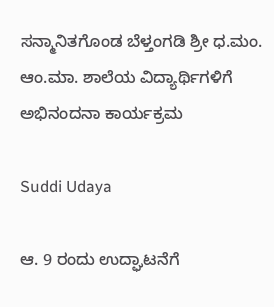ಸನ್ಮಾನಿತಗೊಂಡ ಬೆಳ್ತಂಗಡಿ ಶ್ರೀ ಧ.ಮಂ. ಆಂ.ಮಾ. ಶಾಲೆಯ ವಿದ್ಯಾರ್ಥಿಗಳಿಗೆ ಅಭಿನಂದನಾ ಕಾರ್ಯಕ್ರಮ

Suddi Udaya

ಆ. 9 ರಂದು ಉದ್ಘಾಟನೆಗೆ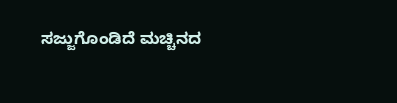ಸಜ್ಜುಗೊಂಡಿದೆ ಮಚ್ಚಿನದ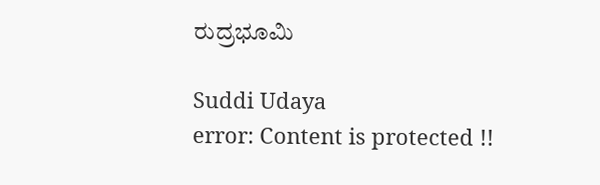ರುದ್ರಭೂಮಿ

Suddi Udaya
error: Content is protected !!